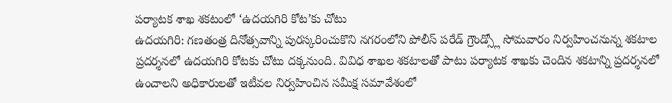పర్యాటక శాఖ శకటంలో ‘ఉదయగిరి కోట’కు చోటు
ఉదయగిరి: గణతంత్ర దినోత్సవాన్ని పురస్కరించుకొని నగరంలోని పోలీస్ పరేడ్ గ్రౌండ్స్లో సోమవారం నిర్వహించనున్న శకటాల ప్రదర్శనలో ఉదయగిరి కోటకు చోటు దక్కనుంది. వివిధ శాఖల శకటాలతో పాటు పర్యాటక శాఖకు చెందిన శకటాన్ని ప్రదర్శనలో ఉంచాలని అధికారులతో ఇటీవల నిర్వహించిన సమీక్ష సమావేశంలో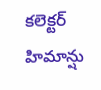కలెక్టర్ హిమాన్షు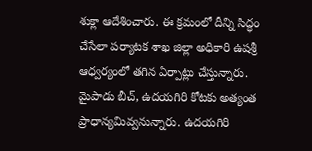శుక్లా ఆదేశించారు. ఈ క్రమంలో దీన్ని సిద్ధం చేసేలా పర్యాటక శాఖ జిల్లా అధికారి ఉషశ్రీ ఆధ్వర్యంలో తగిన ఏర్పాట్లు చేస్తున్నారు. మైపాడు బీచ్, ఉదయగిరి కోటకు అత్యంత ప్రాధాన్యమివ్వనున్నారు. ఉదయగిరి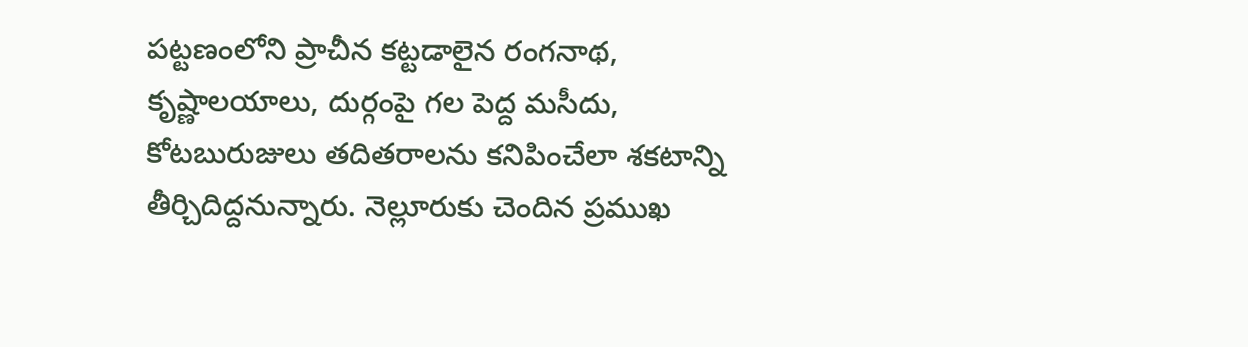పట్టణంలోని ప్రాచీన కట్టడాలైన రంగనాథ, కృష్ణాలయాలు, దుర్గంపై గల పెద్ద మసీదు, కోటబురుజులు తదితరాలను కనిపించేలా శకటాన్ని తీర్చిదిద్దనున్నారు. నెల్లూరుకు చెందిన ప్రముఖ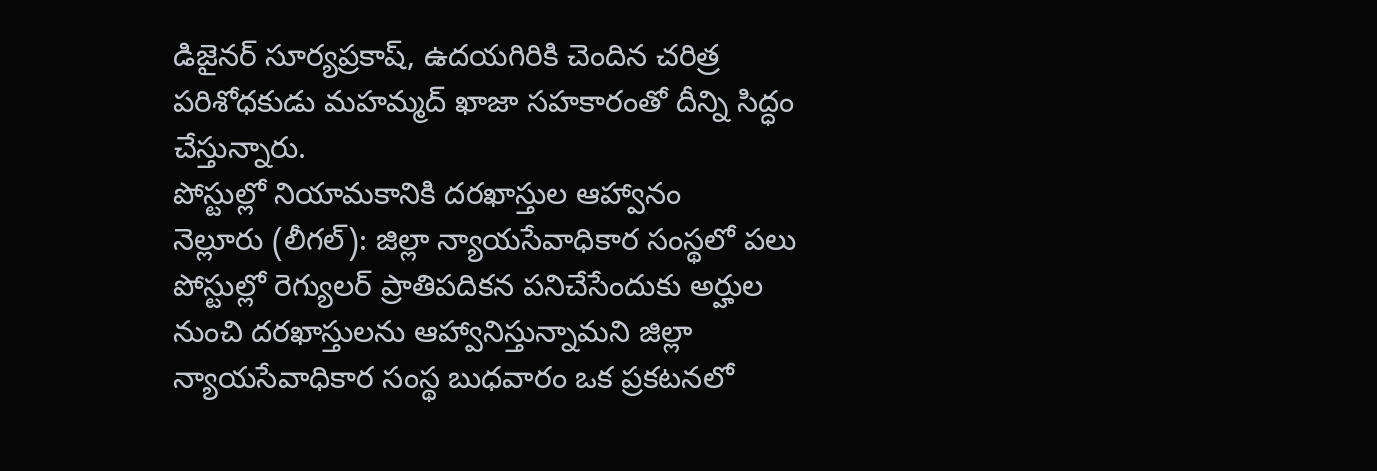డిజైనర్ సూర్యప్రకాష్, ఉదయగిరికి చెందిన చరిత్ర పరిశోధకుడు మహమ్మద్ ఖాజా సహకారంతో దీన్ని సిద్ధం చేస్తున్నారు.
పోస్టుల్లో నియామకానికి దరఖాస్తుల ఆహ్వానం
నెల్లూరు (లీగల్): జిల్లా న్యాయసేవాధికార సంస్థలో పలు పోస్టుల్లో రెగ్యులర్ ప్రాతిపదికన పనిచేసేందుకు అర్హుల నుంచి దరఖాస్తులను ఆహ్వానిస్తున్నామని జిల్లా న్యాయసేవాధికార సంస్థ బుధవారం ఒక ప్రకటనలో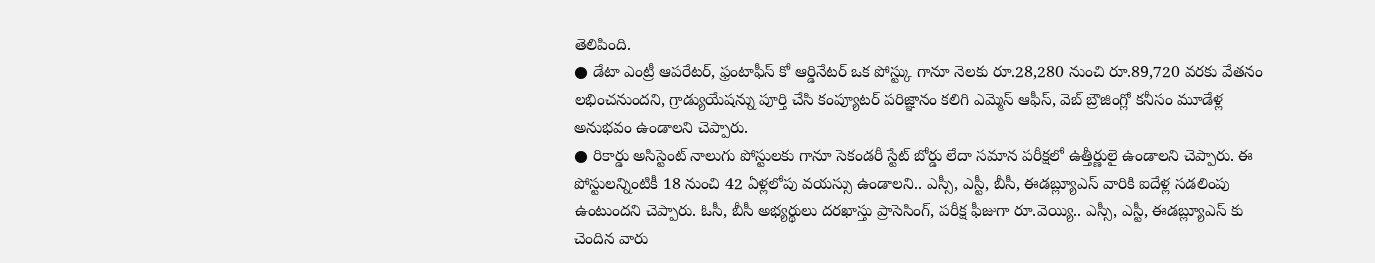తెలిపింది.
● డేటా ఎంట్రీ ఆపరేటర్, ఫ్రంటాఫీస్ కో ఆర్డినేటర్ ఒక పోస్ట్కు గానూ నెలకు రూ.28,280 నుంచి రూ.89,720 వరకు వేతనం లభించనుందని, గ్రాడ్యుయేషన్ను పూర్తి చేసి కంప్యూటర్ పరిజ్ఞానం కలిగి ఎమ్మెస్ ఆఫీస్, వెబ్ బ్రౌజింగ్లో కనీసం మూడేళ్ల అనుభవం ఉండాలని చెప్పారు.
● రికార్డు అసిస్టెంట్ నాలుగు పోస్టులకు గానూ సెకండరీ స్టేట్ బోర్డు లేదా సమాన పరీక్షలో ఉత్తీర్ణులై ఉండాలని చెప్పారు. ఈ పోస్టులన్నింటికీ 18 నుంచి 42 ఏళ్లలోపు వయస్సు ఉండాలని.. ఎస్సీ, ఎస్టీ, బీసీ, ఈడబ్ల్యూఎస్ వారికి ఐదేళ్ల సడలింపు ఉంటుందని చెప్పారు. ఓసీ, బీసీ అభ్యర్థులు దరఖాస్తు ప్రాసెసింగ్, పరీక్ష ఫీజుగా రూ.వెయ్యి.. ఎస్సీ, ఎస్టీ, ఈడబ్ల్యూఎస్ కు చెందిన వారు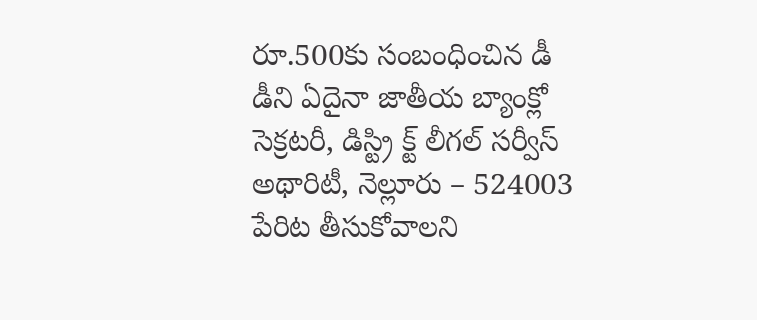రూ.500కు సంబంధించిన డీ డీని ఏదైనా జాతీయ బ్యాంక్లో సెక్రటరీ, డిస్ట్రి క్ట్ లీగల్ సర్వీస్ అథారిటీ, నెల్లూరు – 524003 పేరిట తీసుకోవాలని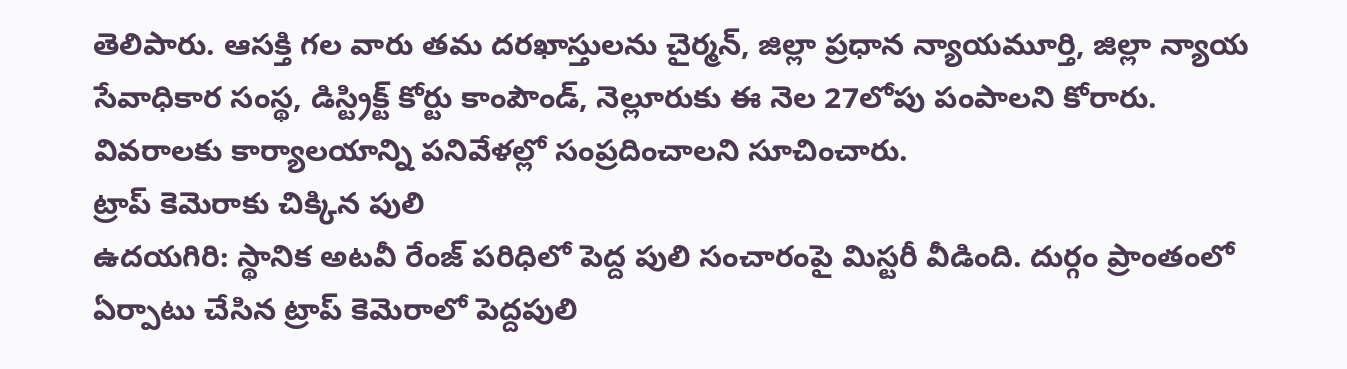తెలిపారు. ఆసక్తి గల వారు తమ దరఖాస్తులను చైర్మన్, జిల్లా ప్రధాన న్యాయమూర్తి, జిల్లా న్యాయ సేవాధికార సంస్థ, డిస్ట్రిక్ట్ కోర్టు కాంపౌండ్, నెల్లూరుకు ఈ నెల 27లోపు పంపాలని కోరారు. వివరాలకు కార్యాలయాన్ని పనివేళల్లో సంప్రదించాలని సూచించారు.
ట్రాప్ కెమెరాకు చిక్కిన పులి
ఉదయగిరి: స్థానిక అటవీ రేంజ్ పరిధిలో పెద్ద పులి సంచారంపై మిస్టరీ వీడింది. దుర్గం ప్రాంతంలో ఏర్పాటు చేసిన ట్రాప్ కెమెరాలో పెద్దపులి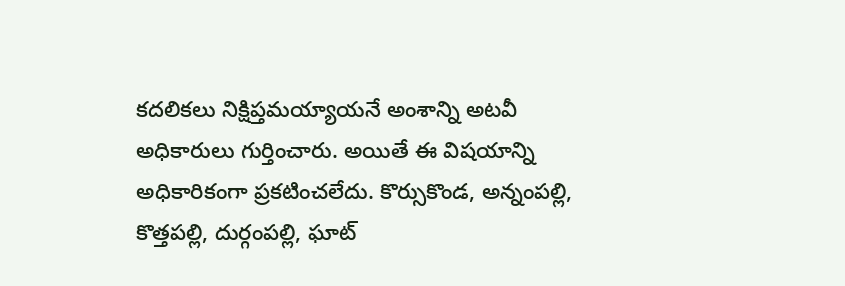కదలికలు నిక్షిప్తమయ్యాయనే అంశాన్ని అటవీ అధికారులు గుర్తించారు. అయితే ఈ విషయాన్ని అధికారికంగా ప్రకటించలేదు. కొర్సుకొండ, అన్నంపల్లి, కొత్తపల్లి, దుర్గంపల్లి, ఘాట్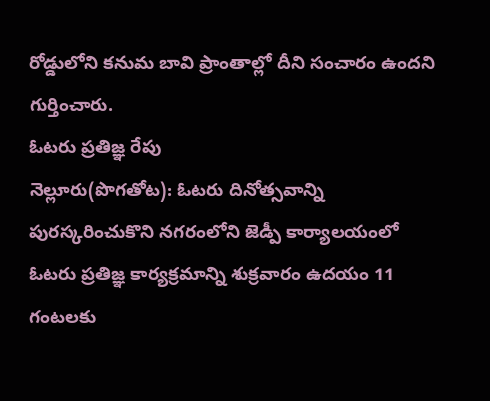రోడ్డులోని కనుమ బావి ప్రాంతాల్లో దీని సంచారం ఉందని గుర్తించారు.
ఓటరు ప్రతిజ్ఞ రేపు
నెల్లూరు(పొగతోట): ఓటరు దినోత్సవాన్ని పురస్కరించుకొని నగరంలోని జెడ్పీ కార్యాలయంలో ఓటరు ప్రతిజ్ఞ కార్యక్రమాన్ని శుక్రవారం ఉదయం 11 గంటలకు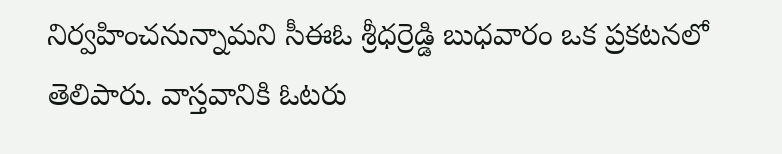నిర్వహించనున్నామని సీఈఓ శ్రీధర్రెడ్డి బుధవారం ఒక ప్రకటనలో తెలిపారు. వాస్తవానికి ఓటరు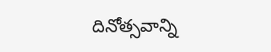దినోత్సవాన్ని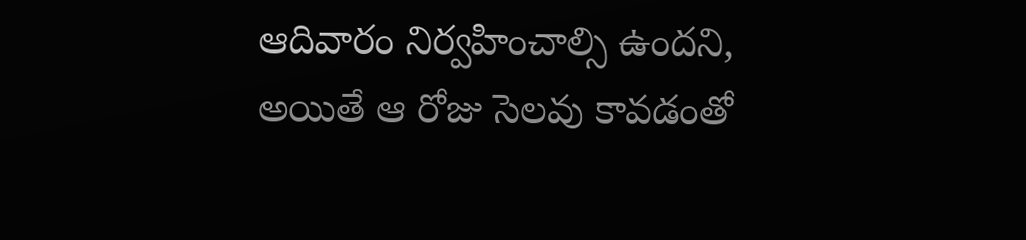ఆదివారం నిర్వహించాల్సి ఉందని, అయితే ఆ రోజు సెలవు కావడంతో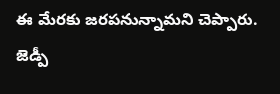ఈ మేరకు జరపనున్నామని చెప్పారు. జెడ్పీ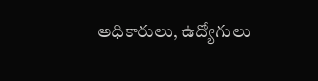అధికారులు, ఉద్యోగులు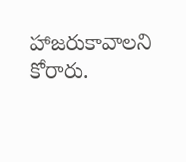హాజరుకావాలని కోరారు.